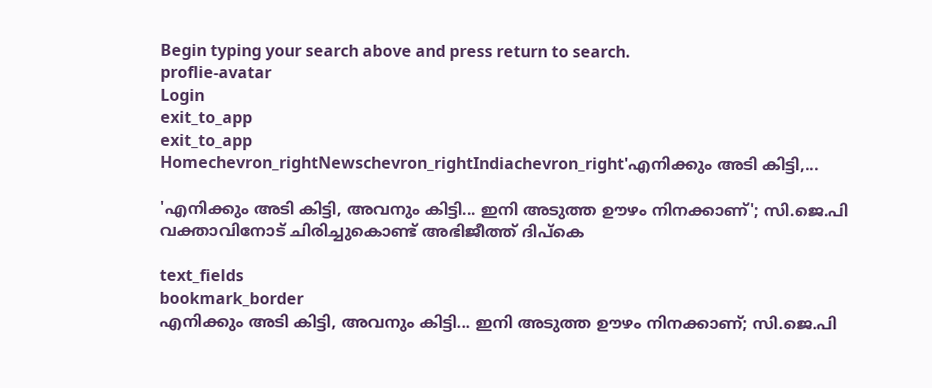Begin typing your search above and press return to search.
proflie-avatar
Login
exit_to_app
exit_to_app
Homechevron_rightNewschevron_rightIndiachevron_right'എനിക്കും അടി കിട്ടി,...

'എനിക്കും അടി കിട്ടി, അവനും കിട്ടി... ഇനി അടുത്ത ഊഴം നിനക്കാണ്'; സി.ജെ.പി വക്താവിനോട് ചിരിച്ചുകൊണ്ട് അഭിജീത്ത് ദിപ്‌കെ

text_fields
bookmark_border
എനിക്കും അടി കിട്ടി, അവനും കിട്ടി... ഇനി അടുത്ത ഊഴം നിനക്കാണ്; സി.ജെ.പി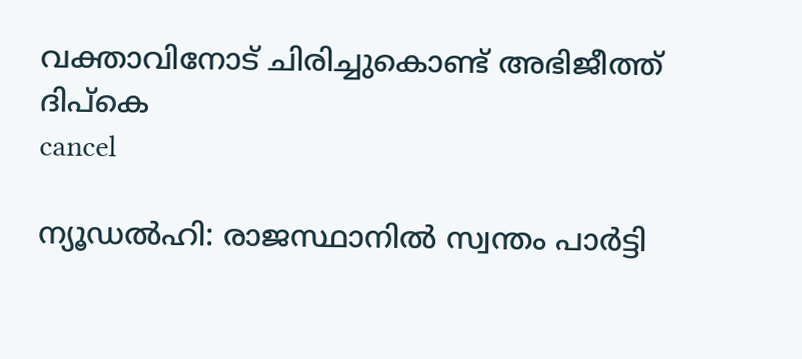വക്താവിനോട് ചിരിച്ചുകൊണ്ട് അഭിജീത്ത് ദിപ്‌കെ
cancel

ന്യൂഡൽഹി: രാജസ്ഥാനിൽ സ്വന്തം പാർട്ടി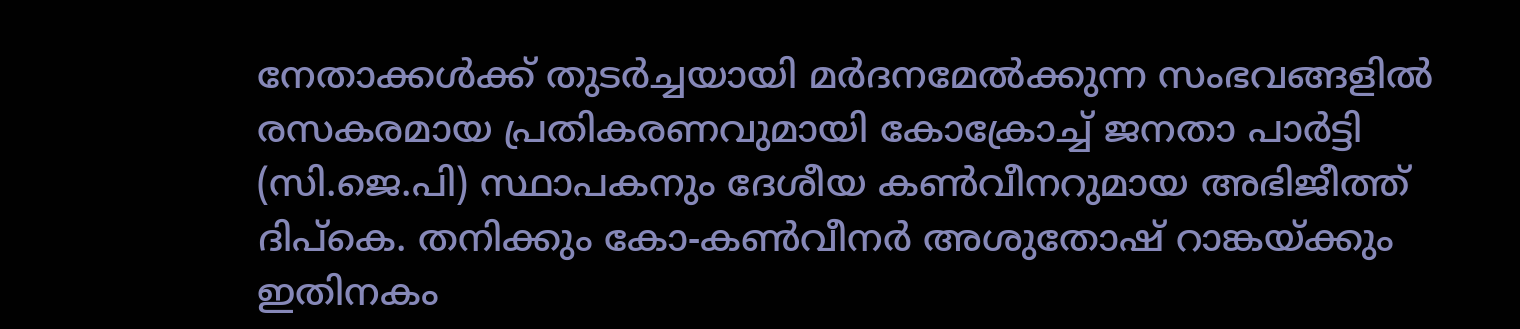നേതാക്കൾക്ക് തുടർച്ചയായി മർദനമേൽക്കുന്ന സംഭവങ്ങളിൽ രസകരമായ പ്രതികരണവുമായി കോക്രോച്ച് ജനതാ പാർട്ടി (സി.ജെ.പി) സ്ഥാപകനും ദേശീയ കൺവീനറുമായ അഭിജീത്ത് ദിപ്‌കെ. തനിക്കും കോ-കൺവീനർ അശുതോഷ് റാങ്കയ്ക്കും ഇതിനകം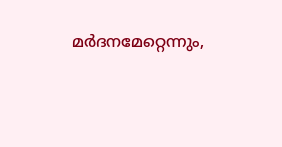മർദനമേറ്റെന്നും,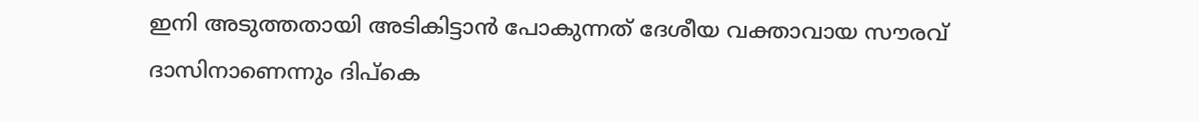ഇനി അടുത്തതായി അടികിട്ടാൻ പോകുന്നത് ദേശീയ വക്താവായ സൗരവ് ദാസിനാണെന്നും ദിപ്‌കെ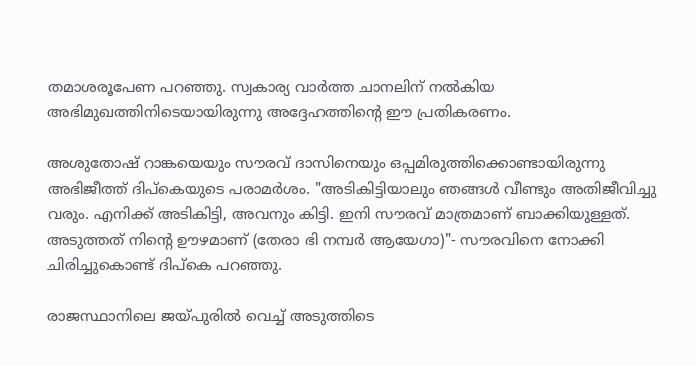തമാശരൂപേണ പറഞ്ഞു. സ്വകാര്യ വാർത്ത ചാനലിന് നൽകിയ അഭിമുഖത്തിനിടെയായിരുന്നു അദ്ദേഹത്തിന്റെ ഈ പ്രതികരണം.

അശുതോഷ് റാങ്കയെയും സൗരവ് ദാസിനെയും ഒപ്പമിരുത്തിക്കൊണ്ടായിരുന്നു അഭിജീത്ത് ദിപ്‌കെയുടെ പരാമർശം. "അടികിട്ടിയാലും ഞങ്ങൾ വീണ്ടും അതിജീവിച്ചു വരും. എനിക്ക് അടികിട്ടി, അവനും കിട്ടി. ഇനി സൗരവ് മാത്രമാണ് ബാക്കിയുള്ളത്. അടുത്തത് നിന്റെ ഊഴമാണ് (തേരാ ഭി നമ്പർ ആയേഗാ)"- സൗരവിനെ നോക്കി ചിരിച്ചുകൊണ്ട് ദിപ്‌കെ പറഞ്ഞു.

രാജസ്ഥാനിലെ ജയ്പുരിൽ വെച്ച് അടുത്തിടെ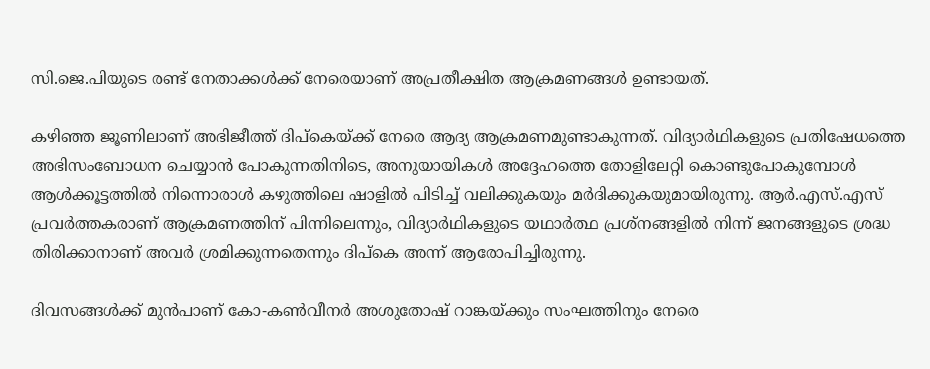സി.ജെ.പിയുടെ രണ്ട് നേതാക്കൾക്ക് നേരെയാണ് അപ്രതീക്ഷിത ആക്രമണങ്ങൾ ഉണ്ടായത്.

കഴിഞ്ഞ ജൂണിലാണ് അഭിജീത്ത് ദിപ്‌കെയ്ക്ക് നേരെ ആദ്യ ആക്രമണമുണ്ടാകുന്നത്. വിദ്യാർഥികളുടെ പ്രതിഷേധത്തെ അഭിസംബോധന ചെയ്യാൻ പോകുന്നതിനിടെ, അനുയായികൾ അദ്ദേഹത്തെ തോളിലേറ്റി കൊണ്ടുപോകുമ്പോൾ ആൾക്കൂട്ടത്തിൽ നിന്നൊരാൾ കഴുത്തിലെ ഷാളിൽ പിടിച്ച് വലിക്കുകയും മർദിക്കുകയുമായിരുന്നു. ആർ.എസ്.എസ് പ്രവർത്തകരാണ് ആക്രമണത്തിന് പിന്നിലെന്നും, വിദ്യാർഥികളുടെ യഥാർത്ഥ പ്രശ്നങ്ങളിൽ നിന്ന് ജനങ്ങളുടെ ശ്രദ്ധ തിരിക്കാനാണ് അവർ ശ്രമിക്കുന്നതെന്നും ദിപ്‌കെ അന്ന് ആരോപിച്ചിരുന്നു.

ദിവസങ്ങൾക്ക് മുൻപാണ് കോ-കൺവീനർ അശുതോഷ് റാങ്കയ്ക്കും സംഘത്തിനും നേരെ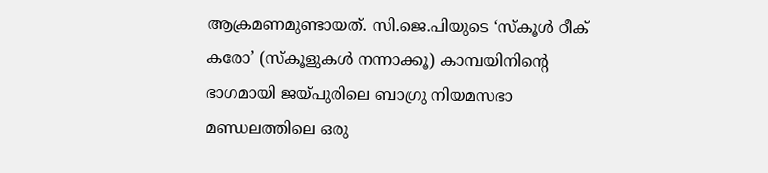ആക്രമണമുണ്ടായത്. സി.ജെ.പിയുടെ ‘സ്‌കൂൾ ഠീക് കരോ’ (സ്കൂളുകൾ നന്നാക്കൂ) കാമ്പയിനിന്റെ ഭാഗമായി ജയ്പുരിലെ ബാഗ്രു നിയമസഭാ മണ്ഡലത്തിലെ ഒരു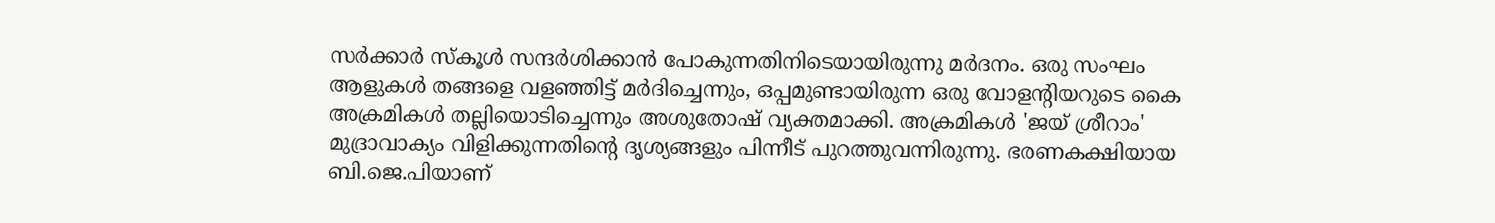സർക്കാർ സ്‌കൂൾ സന്ദർശിക്കാൻ പോകുന്നതിനിടെയായിരുന്നു മർദനം. ഒരു സംഘം ആളുകൾ തങ്ങളെ വളഞ്ഞിട്ട് മർദിച്ചെന്നും, ഒപ്പമുണ്ടായിരുന്ന ഒരു വോളന്റിയറുടെ കൈ അക്രമികൾ തല്ലിയൊടിച്ചെന്നും അശുതോഷ് വ്യക്തമാക്കി. അക്രമികൾ 'ജയ് ശ്രീറാം' മുദ്രാവാക്യം വിളിക്കുന്നതിന്റെ ദൃശ്യങ്ങളും പിന്നീട് പുറത്തുവന്നിരുന്നു. ഭരണകക്ഷിയായ ബി.ജെ.പിയാണ്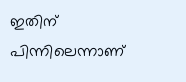ഇതിന് പിന്നിലെന്നാണ്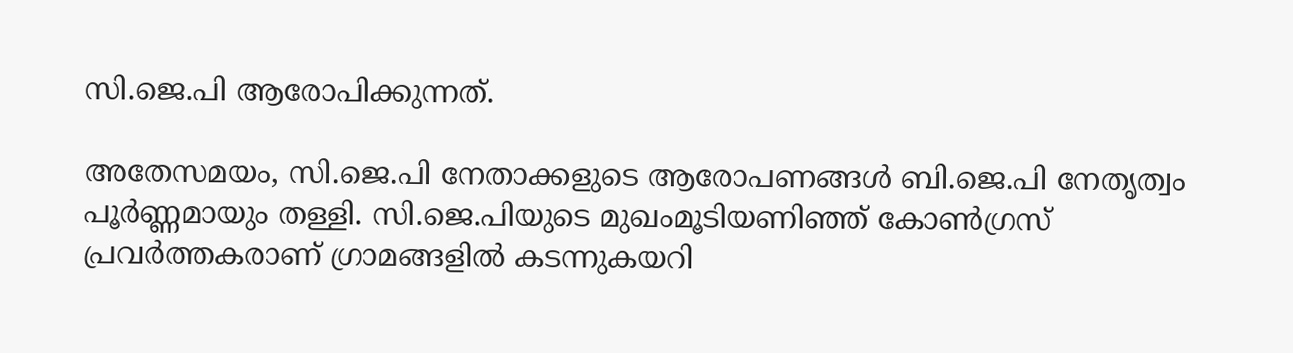സി.ജെ.പി ആരോപിക്കുന്നത്.

അതേസമയം, സി.ജെ.പി നേതാക്കളുടെ ആരോപണങ്ങൾ ബി.ജെ.പി നേതൃത്വം പൂർണ്ണമായും തള്ളി. സി.ജെ.പിയുടെ മുഖംമൂടിയണിഞ്ഞ് കോൺഗ്രസ് പ്രവർത്തകരാണ് ഗ്രാമങ്ങളിൽ കടന്നുകയറി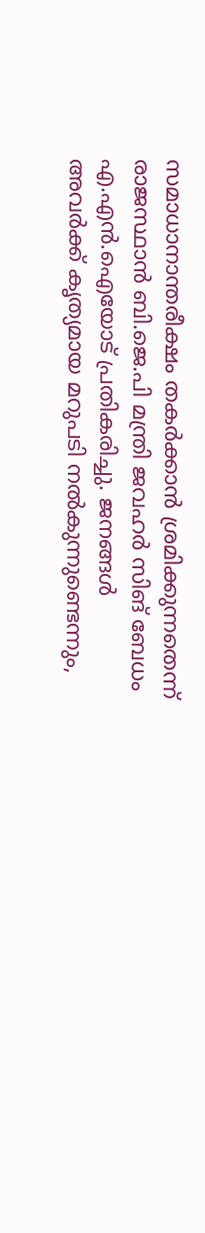സമാധാനാന്തരീക്ഷം തകർക്കാൻ ശ്രമിക്കുന്നതെന്ന് രാജസ്ഥാൻ ബി.ജെ.പി മന്ത്രി ജവഹർ സിങ് ബേധം എ.എൻ.ഐയോട് പ്രതികരിച്ചു. ജനങ്ങൾ അവർക്ക് കൃത്യമായ മറുപടി നൽകുന്നുണ്ടെന്നും,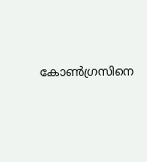കോൺഗ്രസിനെ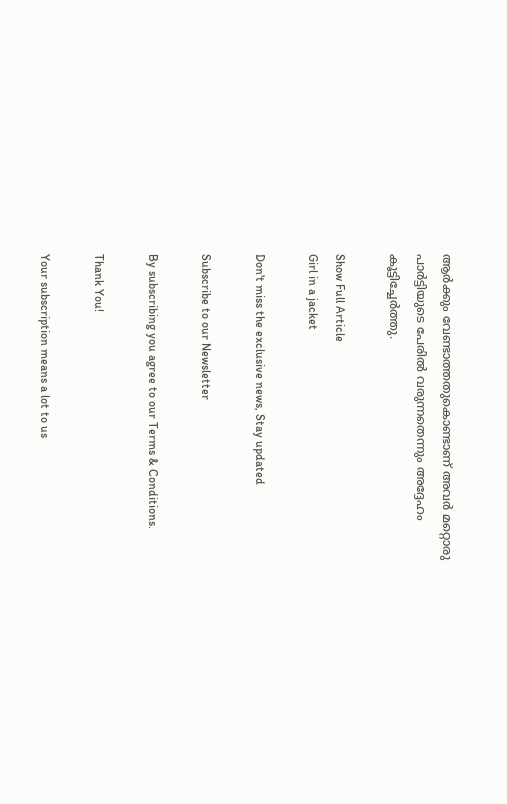ആർക്കും വേണ്ടാത്തതുകൊണ്ടാണ് അവർ മറ്റൊരു പാർട്ടിയുടെ പേരിൽ വരുന്നതെന്നും അദ്ദേഹം കൂട്ടിച്ചേർത്തു.

Show Full Article
Girl in a jacket

Don't miss the exclusive news, Stay updated

Subscribe to our Newsletter

By subscribing you agree to our Terms & Conditions.

Thank You!

Your subscription means a lot to us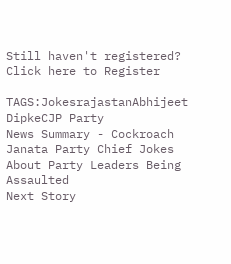Still haven't registered? Click here to Register

TAGS:JokesrajastanAbhijeet DipkeCJP Party
News Summary - Cockroach Janata Party Chief Jokes About Party Leaders Being Assaulted
Next Story